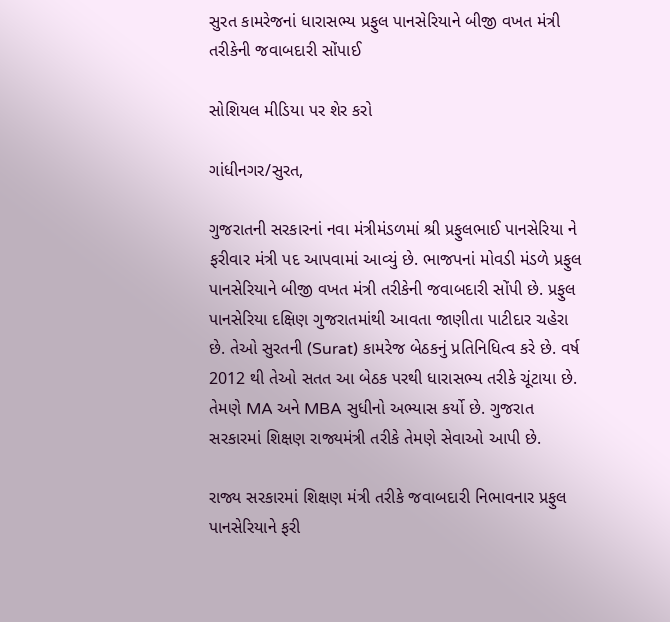સુરત કામરેજનાં ધારાસભ્ય પ્રફુલ પાનસેરિયાને બીજી વખત મંત્રી તરીકેની જવાબદારી સોંપાઈ

સોશિયલ મીડિયા પર શેર કરો

ગાંધીનગર/સુરત,

ગુજરાતની સરકારનાં નવા મંત્રીમંડળમાં શ્રી પ્રફુલભાઈ પાનસેરિયા ને ફરીવાર મંત્રી પદ આપવામાં આવ્યું છે. ભાજપનાં મોવડી મંડળે પ્રફુલ પાનસેરિયાને બીજી વખત મંત્રી તરીકેની જવાબદારી સોંપી છે. પ્રફુલ પાનસેરિયા દક્ષિણ ગુજરાતમાંથી આવતા જાણીતા પાટીદાર ચહેરા છે. તેઓ સુરતની (Surat) કામરેજ બેઠકનું પ્રતિનિધિત્વ કરે છે. વર્ષ 2012 થી તેઓ સતત આ બેઠક પરથી ધારાસભ્ય તરીકે ચૂંટાયા છે. તેમણે MA અને MBA સુધીનો અભ્યાસ કર્યો છે. ગુજરાત સરકારમાં શિક્ષણ રાજ્યમંત્રી તરીકે તેમણે સેવાઓ આપી છે.

રાજ્ય સરકારમાં શિક્ષણ મંત્રી તરીકે જવાબદારી નિભાવનાર પ્રફુલ પાનસેરિયાને ફરી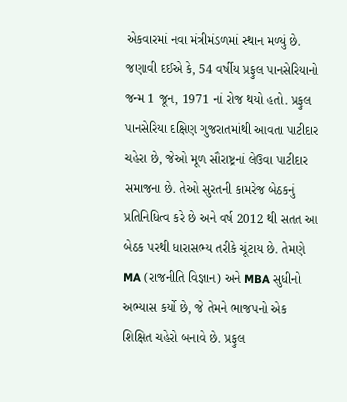એકવારમાં નવા મંત્રીમંડળમાં સ્થાન મળ્યું છે. જણાવી દઈએ કે, 54 વર્ષીય પ્રફુલ પાનસેરિયાનો જન્મ 1 જૂન, 1971 નાં રોજ થયો હતો. પ્રફુલ પાનસેરિયા દક્ષિણ ગુજરાતમાંથી આવતા પાટીદાર ચહેરા છે, જેઓ મૂળ સૌરાષ્ટ્રનાં લેઉવા પાટીદાર સમાજના છે. તેઓ સુરતની કામરેજ બેઠકનું પ્રતિનિધિત્વ કરે છે અને વર્ષ 2012 થી સતત આ બેઠક પરથી ધારાસભ્ય તરીકે ચૂંટાય છે. તેમણે MA (રાજનીતિ વિજ્ઞાન) અને MBA સુધીનો અભ્યાસ કર્યો છે, જે તેમને ભાજપનો એક શિક્ષિત ચહેરો બનાવે છે. પ્રફુલ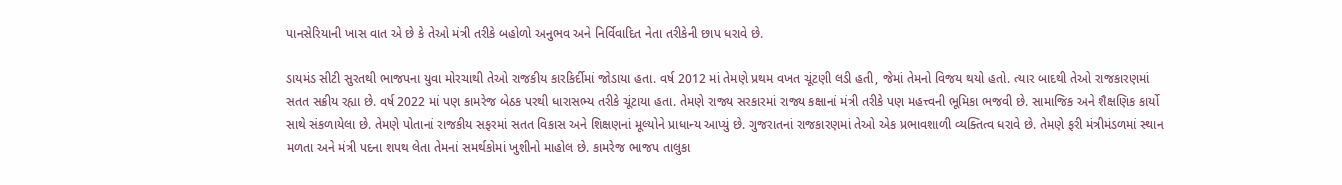પાનસેરિયાની ખાસ વાત એ છે કે તેઓ મંત્રી તરીકે બહોળો અનુભવ અને નિર્વિવાદિત નેતા તરીકેની છાપ ધરાવે છે.

ડાયમંડ સીટી સુરતથી ભાજપના યુવા મોરચાથી તેઓ રાજકીય કારકિર્દીમાં જોડાયા હતા. વર્ષ 2012 માં તેમણે પ્રથમ વખત ચૂંટણી લડી હતી, જેમાં તેમનો વિજય થયો હતો. ત્યાર બાદથી તેઓ રાજકારણમાં સતત સક્રીય રહ્યા છે. વર્ષ 2022 માં પણ કામરેજ બેઠક પરથી ધારાસભ્ય તરીકે ચૂંટાયા હતા. તેમણે રાજ્ય સરકારમાં રાજ્ય કક્ષાનાં મંત્રી તરીકે પણ મહત્ત્વની ભૂમિકા ભજવી છે. સામાજિક અને શૈક્ષણિક કાર્યો સાથે સંકળાયેલા છે. તેમણે પોતાનાં રાજકીય સફરમાં સતત વિકાસ અને શિક્ષણનાં મૂલ્યોને પ્રાધાન્ય આપ્યું છે. ગુજરાતનાં રાજકારણમાં તેઓ એક પ્રભાવશાળી વ્યક્તિત્વ ધરાવે છે. તેમણે ફરી મંત્રીમંડળમાં સ્થાન મળતા અને મંત્રી પદના શપથ લેતા તેમનાં સમર્થકોમાં ખુશીનો માહોલ છે. કામરેજ ભાજપ તાલુકા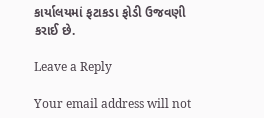કાર્યાલયમાં ફટાકડા ફોડી ઉજવણી કરાઈ છે.

Leave a Reply

Your email address will not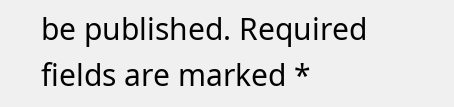be published. Required fields are marked *